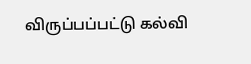விருப்பப்பட்டு கல்வி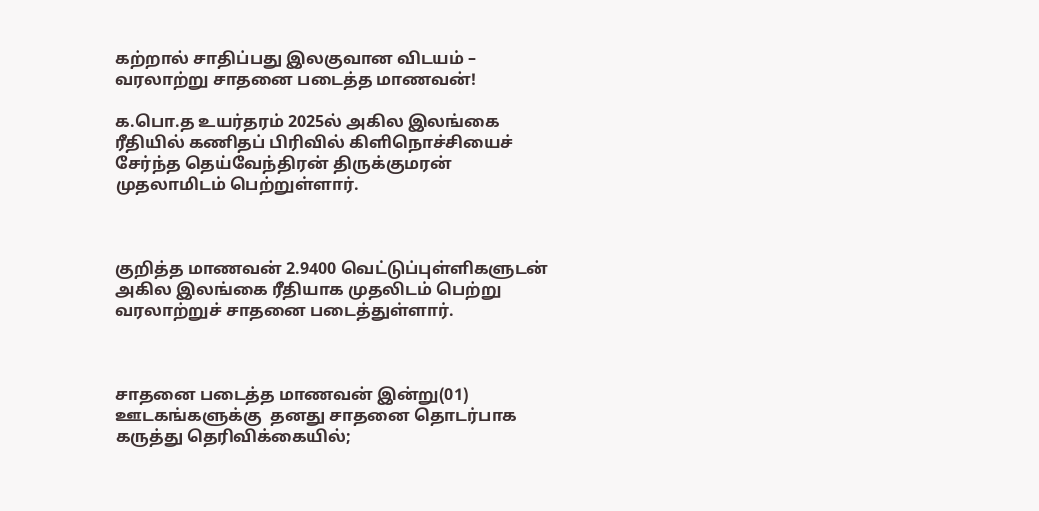கற்றால் சாதிப்பது இலகுவான விடயம் – வரலாற்று சாதனை படைத்த மாணவன்!

க.பொ.த உயர்தரம் 2025ல் அகில இலங்கை ரீதியில் கணிதப் பிரிவில் கிளிநொச்சியைச் சேர்ந்த தெய்வேந்திரன் திருக்குமரன் முதலாமிடம் பெற்றுள்ளார்.



குறித்த மாணவன் 2.9400 வெட்டுப்புள்ளிகளுடன் அகில இலங்கை ரீதியாக முதலிடம் பெற்று வரலாற்றுச் சாதனை படைத்துள்ளார்.



சாதனை படைத்த மாணவன் இன்று(01) ஊடகங்களுக்கு  தனது சாதனை தொடர்பாக கருத்து தெரிவிக்கையில்;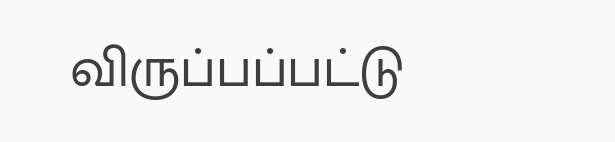விருப்பப்பட்டு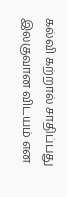கல்வி கற்றால் சாதிப்பது இலகுவான விடயம் என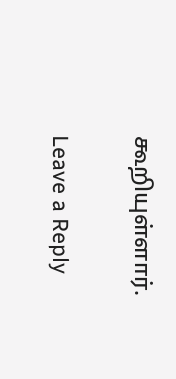கூறியுள்ளார்.

Leave a Reply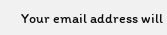Your email address will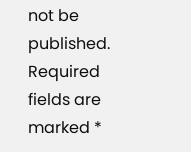not be published. Required fields are marked *